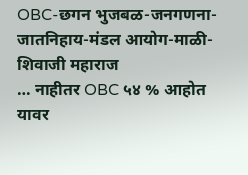OBC-छगन भुजबळ-जनगणना-जातनिहाय-मंडल आयोग-माळी-शिवाजी महाराज
… नाहीतर OBC ५४ % आहोत यावर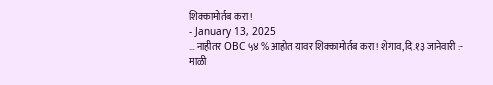शिक्कामोर्तब करा !
- January 13, 2025
… नाहीतर OBC ५४ % आहोत यावर शिक्कामोर्तब करा ! शेगाव,दि.१३ जानेवारी :- माळी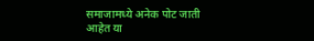समाजामध्ये अनेक पोट जाती आहेत या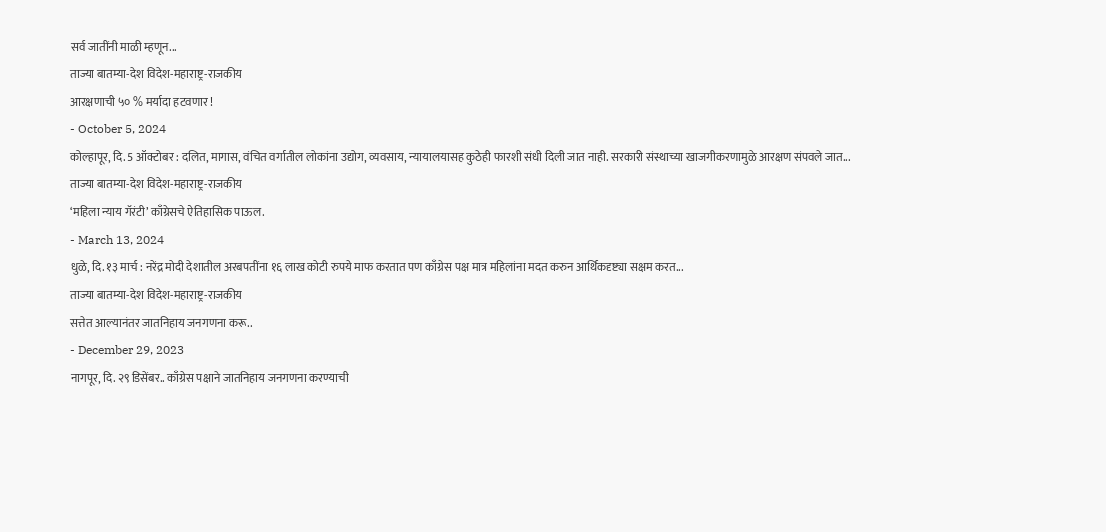सर्व जातींनी माळी म्हणून...
ताज्या बातम्या-देश विदेश-महाराष्ट्र-राजकीय
आरक्षणाची ५० % मर्यादा हटवणार !
- October 5, 2024
कोल्हापूर, दि. 5 ऑक्टोबर : दलित, मागास, वंचित वर्गातील लोकांना उद्योग, व्यवसाय, न्यायालयासह कुठेही फारशी संधी दिली जात नाही. सरकारी संस्थाच्या खाजगीकरणामुळे आरक्षण संपवले जात...
ताज्या बातम्या-देश विदेश-महाराष्ट्र-राजकीय
‘महिला न्याय गॅरंटी’ काँग्रेसचे ऐतिहासिक पाऊल.
- March 13, 2024
धुळे, दि. १३ मार्च : नरेंद्र मोदी देशातील अरबपतींना १६ लाख कोटी रुपये माफ करतात पण काँग्रेस पक्ष मात्र महिलांना मदत करुन आर्थिकदृष्ट्या सक्षम करत...
ताज्या बातम्या-देश विदेश-महाराष्ट्र-राजकीय
सत्तेत आल्यानंतर जातनिहाय जनगणना करू..
- December 29, 2023
नागपूर, दि. २९ डिसेंबर.. काँग्रेस पक्षाने जातनिहाय जनगणना करण्याची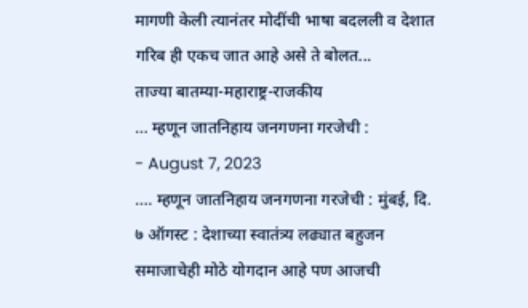मागणी केली त्यानंतर मोदींची भाषा बदलली व देशात गरिब ही एकच जात आहे असे ते बोलत...
ताज्या बातम्या-महाराष्ट्र-राजकीय
… म्हणून जातनिहाय जनगणना गरजेची :
- August 7, 2023
…. म्हणून जातनिहाय जनगणना गरजेची : मुंबई, दि. ७ ऑगस्ट : देशाच्या स्वातंत्र्य लढ्यात बहुजन समाजाचेही मोठे योगदान आहे पण आजची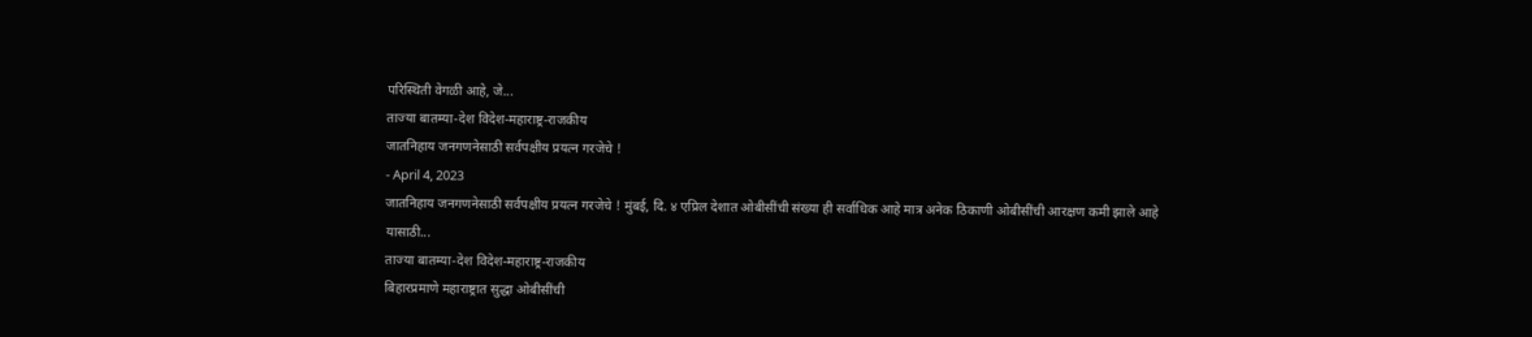परिस्थिती वेगळी आहे, जे...
ताज्या बातम्या-देश विदेश-महाराष्ट्र-राजकीय
जातनिहाय जनगणनेसाठी सर्वपक्षीय प्रयत्न गरजेचे !
- April 4, 2023
जातनिहाय जनगणनेसाठी सर्वपक्षीय प्रयत्न गरजेचे ! मुंबई, दि. ४ एप्रिल देशात ओबीसींची संख्या ही सर्वाधिक आहे मात्र अनेक ठिकाणी ओबीसींची आरक्षण कमी झाले आहे यासाठी...
ताज्या बातम्या-देश विदेश-महाराष्ट्र-राजकीय
बिहारप्रमाणे महाराष्ट्रात सुद्धा ओबीसींची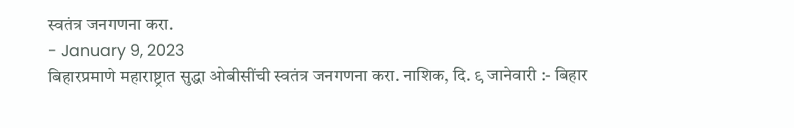स्वतंत्र जनगणना करा.
- January 9, 2023
बिहारप्रमाणे महाराष्ट्रात सुद्धा ओबीसींची स्वतंत्र जनगणना करा. नाशिक, दि. ९ जानेवारी :- बिहार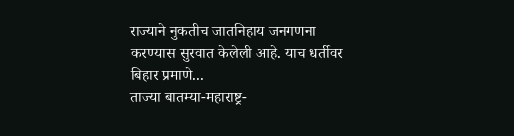राज्याने नुकतीच जातनिहाय जनगणना करण्यास सुरवात केलेली आहे. याच धर्तीवर बिहार प्रमाणे...
ताज्या बातम्या-महाराष्ट्र-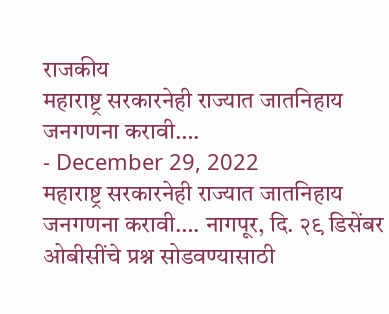राजकीय
महाराष्ट्र सरकारनेही राज्यात जातनिहाय जनगणना करावी….
- December 29, 2022
महाराष्ट्र सरकारनेही राज्यात जातनिहाय जनगणना करावी…. नागपूर, दि. २९ डिसेंबर ओबीसींचे प्रश्न सोडवण्यासाठी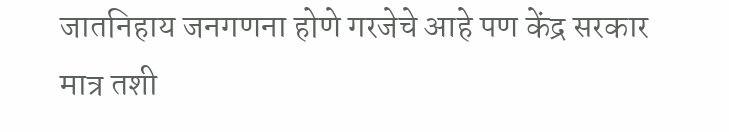जातनिहाय जनगणना होणे गरजेचे आहे पण केंद्र सरकार मात्र तशी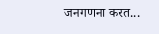जनगणना करत...